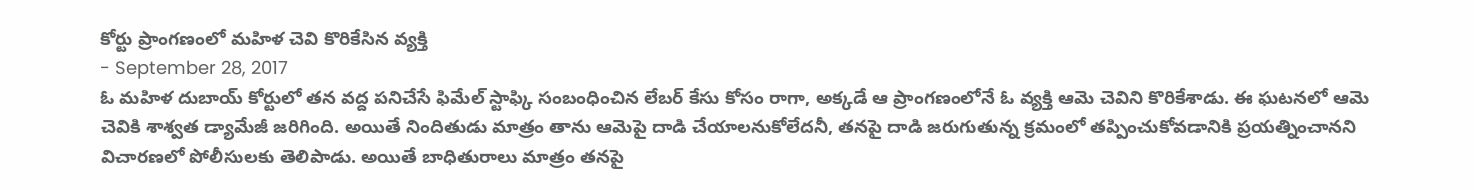కోర్టు ప్రాంగణంలో మహిళ చెవి కొరికేసిన వ్యక్తి
- September 28, 2017
ఓ మహిళ దుబాయ్ కోర్టులో తన వద్ద పనిచేసే ఫిమేల్ స్టాఫ్కి సంబంధించిన లేబర్ కేసు కోసం రాగా, అక్కడే ఆ ప్రాంగణంలోనే ఓ వ్యక్తి ఆమె చెవిని కొరికేశాడు. ఈ ఘటనలో ఆమె చెవికి శాశ్వత డ్యామేజీ జరిగింది. అయితే నిందితుడు మాత్రం తాను ఆమెపై దాడి చేయాలనుకోలేదనీ, తనపై దాడి జరుగుతున్న క్రమంలో తప్పించుకోవడానికి ప్రయత్నించానని విచారణలో పోలీసులకు తెలిపాడు. అయితే బాధితురాలు మాత్రం తనపై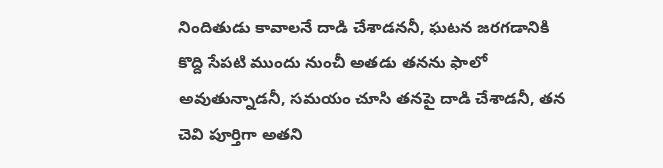నిందితుడు కావాలనే దాడి చేశాడననీ, ఘటన జరగడానికి కొద్ది సేపటి ముందు నుంచీ అతడు తనను ఫాలో అవుతున్నాడనీ, సమయం చూసి తనపై దాడి చేశాడనీ, తన చెవి పూర్తిగా అతని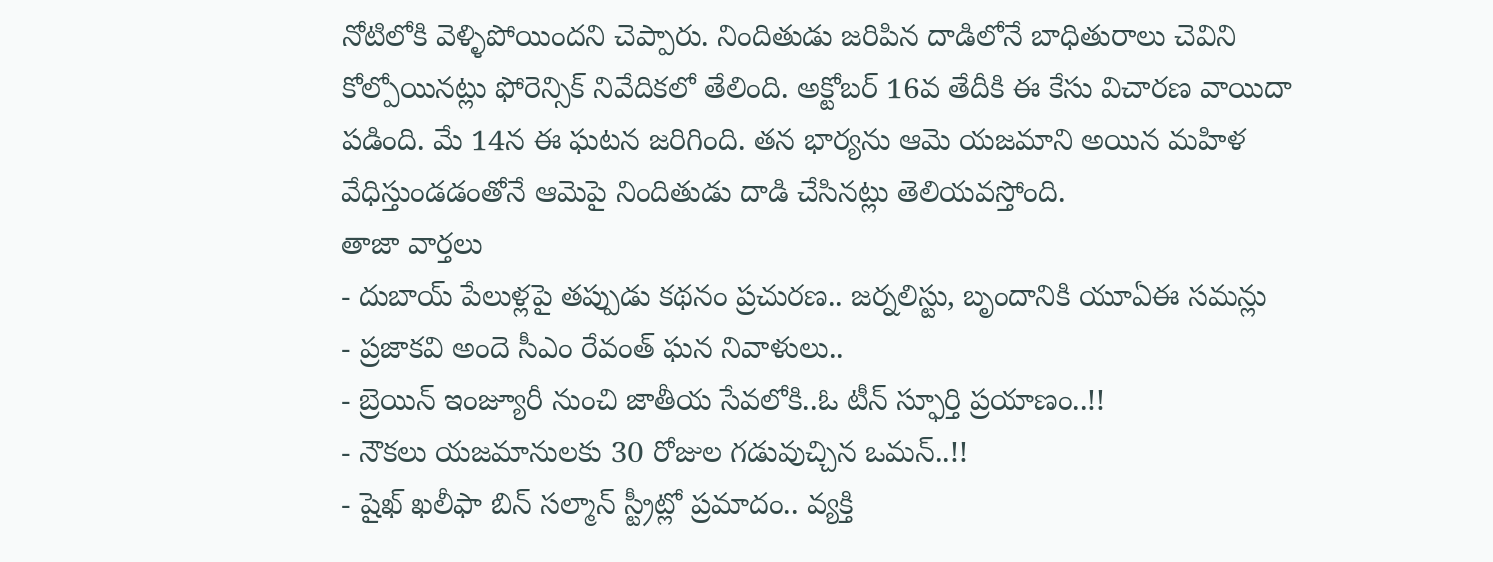నోటిలోకి వెళ్ళిపోయిందని చెప్పారు. నిందితుడు జరిపిన దాడిలోనే బాధితురాలు చెవిని కోల్పోయినట్లు ఫోరెన్సిక్ నివేదికలో తేలింది. అక్టోబర్ 16వ తేదీకి ఈ కేసు విచారణ వాయిదా పడింది. మే 14న ఈ ఘటన జరిగింది. తన భార్యను ఆమె యజమాని అయిన మహిళ వేధిస్తుండడంతోనే ఆమెపై నిందితుడు దాడి చేసినట్లు తెలియవస్తోంది.
తాజా వార్తలు
- దుబాయ్ పేలుళ్లపై తప్పుడు కథనం ప్రచురణ.. జర్నలిస్టు, బృందానికి యూఏఈ సమన్లు
- ప్రజాకవి అందె సీఎం రేవంత్ ఘన నివాళులు..
- బ్రెయిన్ ఇంజ్యూరీ నుంచి జాతీయ సేవలోకి..ఓ టీన్ స్ఫూర్తి ప్రయాణం..!!
- నౌకలు యజమానులకు 30 రోజుల గడువుచ్చిన ఒమన్..!!
- షైఖ్ ఖలీఫా బిన్ సల్మాన్ స్ట్రీట్లో ప్రమాదం.. వ్యక్తి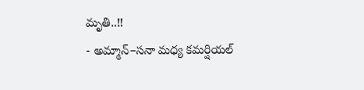మృతి..!!
- అమ్మాన్–సనా మధ్య కమర్షియల్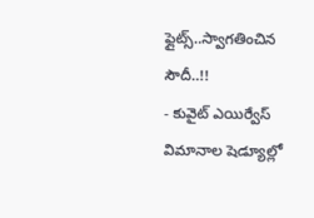ఫ్లైట్స్..స్వాగతించిన సౌదీ..!!
- కువైట్ ఎయిర్వేస్ విమానాల షెడ్యూల్లో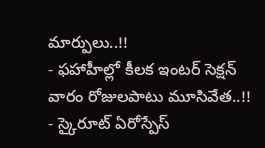మార్పులు..!!
- ఫహాహీల్లో కీలక ఇంటర్ సెక్షన్ వారం రోజులపాటు మూసివేత..!!
- స్కైరూట్ ఏరోస్పేస్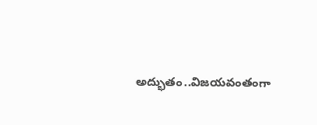అద్భుతం..విజయవంతంగా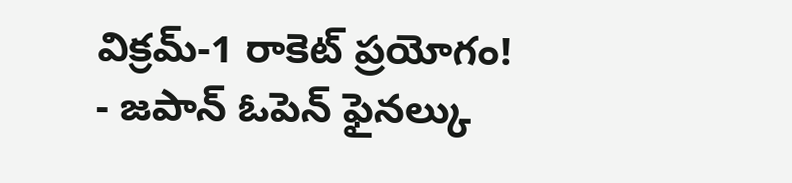విక్రమ్-1 రాకెట్ ప్రయోగం!
- జపాన్ ఓపెన్ ఫైనల్కు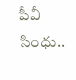పీవీ సింధు..